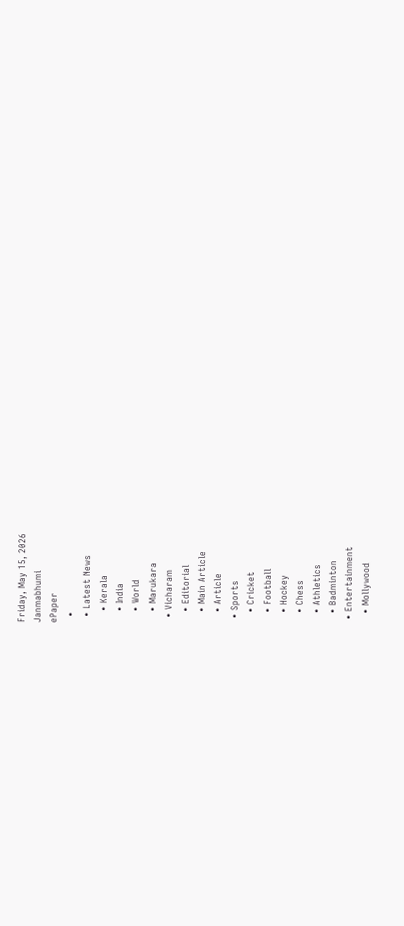Friday, May 15, 2026
Janmabhumi
ePaper
  •
  • Latest News
    • Kerala
    • India
    • World
    • Marukara
  • Vicharam
    • Editorial
    • Main Article
    • Article
  • Sports
    • Cricket
    • Football
    • Hockey
    • Chess
    • Athletics
    • Badminton
  • Entertainment
    • Mollywood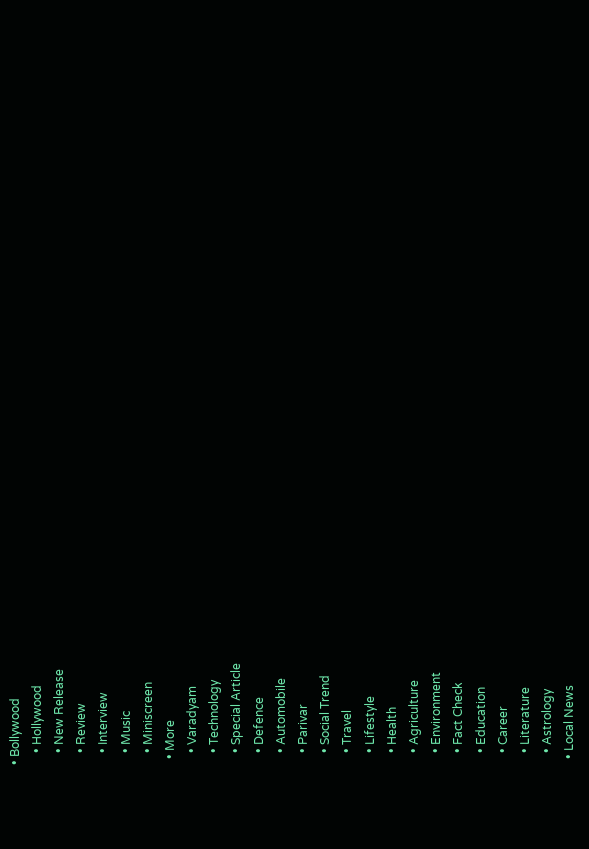• Bollywood
    • Hollywood
    • New Release
    • Review
    • Interview
    • Music
    • Miniscreen
  • More
    • Varadyam
    • Technology
    • Special Article
    • Defence
    • Automobile
    • Parivar
    • Social Trend
    • Travel
    • Lifestyle
    • Health
    • Agriculture
    • Environment
    • Fact Check
    • Education
    • Career
    • Literature
    • Astrology
  • Local News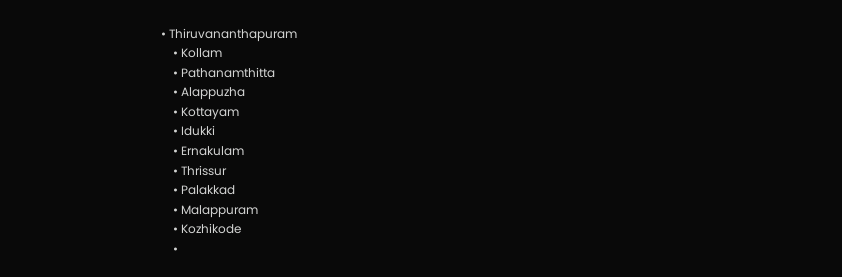• Thiruvananthapuram
    • Kollam
    • Pathanamthitta
    • Alappuzha
    • Kottayam
    • Idukki
    • Ernakulam
    • Thrissur
    • Palakkad
    • Malappuram
    • Kozhikode
    •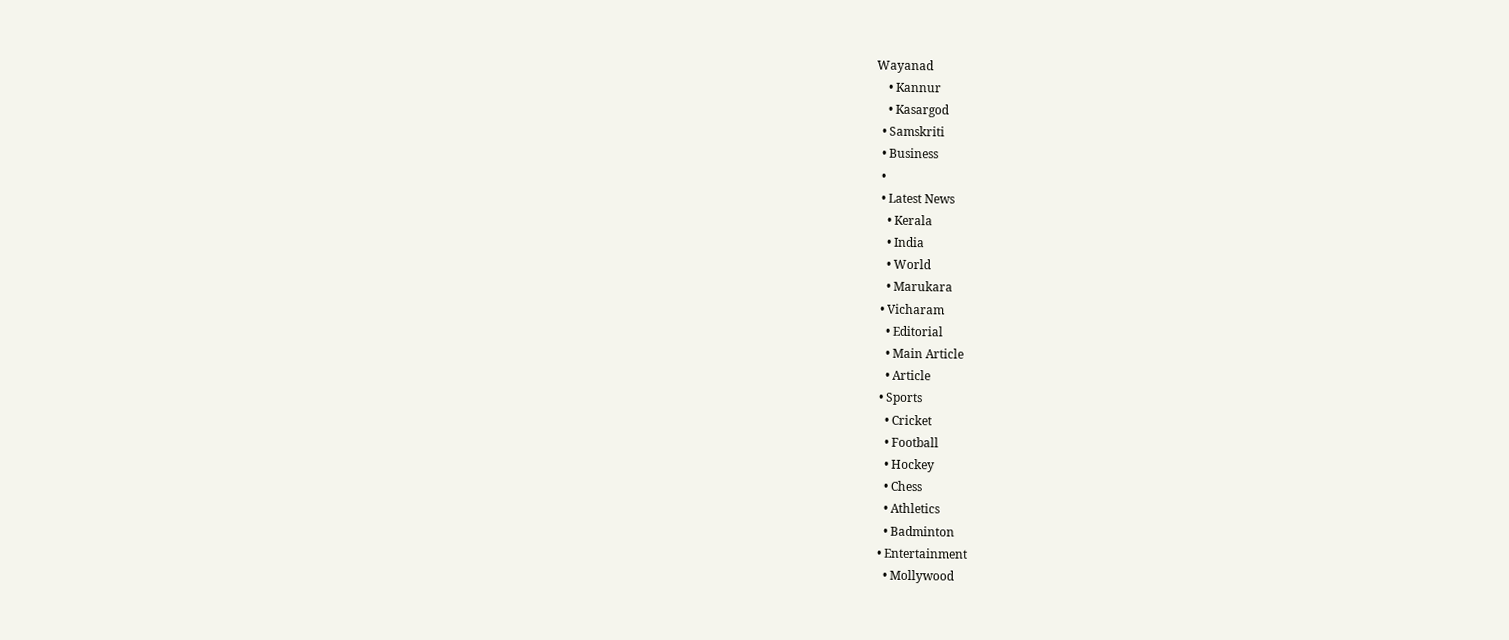Wayanad
    • Kannur
    • Kasargod
  • Samskriti
  • Business
  •
  • Latest News
    • Kerala
    • India
    • World
    • Marukara
  • Vicharam
    • Editorial
    • Main Article
    • Article
  • Sports
    • Cricket
    • Football
    • Hockey
    • Chess
    • Athletics
    • Badminton
  • Entertainment
    • Mollywood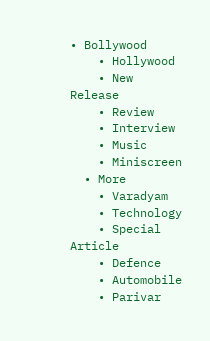• Bollywood
    • Hollywood
    • New Release
    • Review
    • Interview
    • Music
    • Miniscreen
  • More
    • Varadyam
    • Technology
    • Special Article
    • Defence
    • Automobile
    • Parivar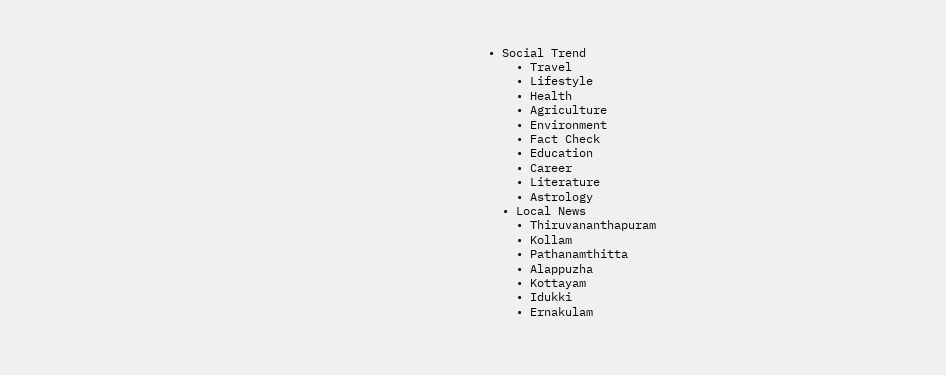• Social Trend
    • Travel
    • Lifestyle
    • Health
    • Agriculture
    • Environment
    • Fact Check
    • Education
    • Career
    • Literature
    • Astrology
  • Local News
    • Thiruvananthapuram
    • Kollam
    • Pathanamthitta
    • Alappuzha
    • Kottayam
    • Idukki
    • Ernakulam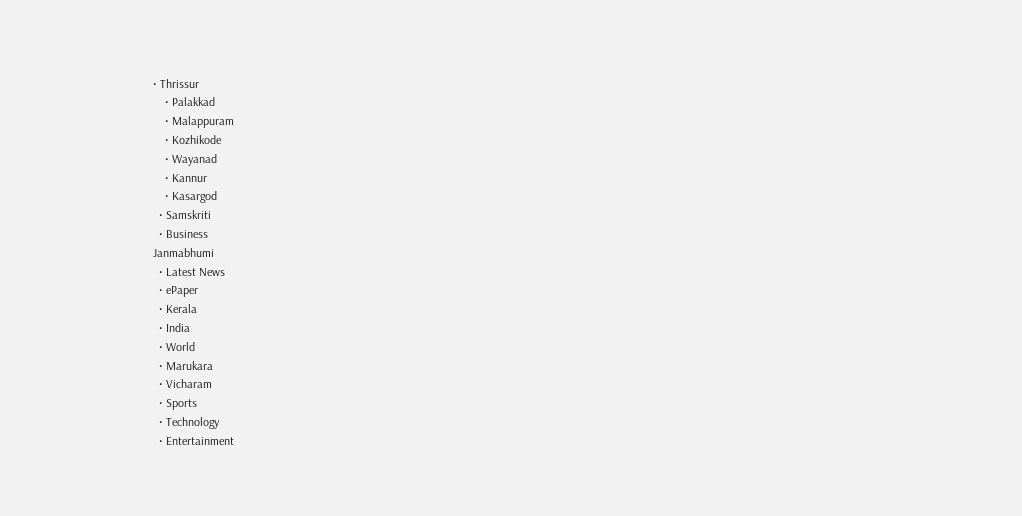• Thrissur
    • Palakkad
    • Malappuram
    • Kozhikode
    • Wayanad
    • Kannur
    • Kasargod
  • Samskriti
  • Business
Janmabhumi
  • Latest News
  • ePaper
  • Kerala
  • India
  • World
  • Marukara
  • Vicharam
  • Sports
  • Technology
  • Entertainment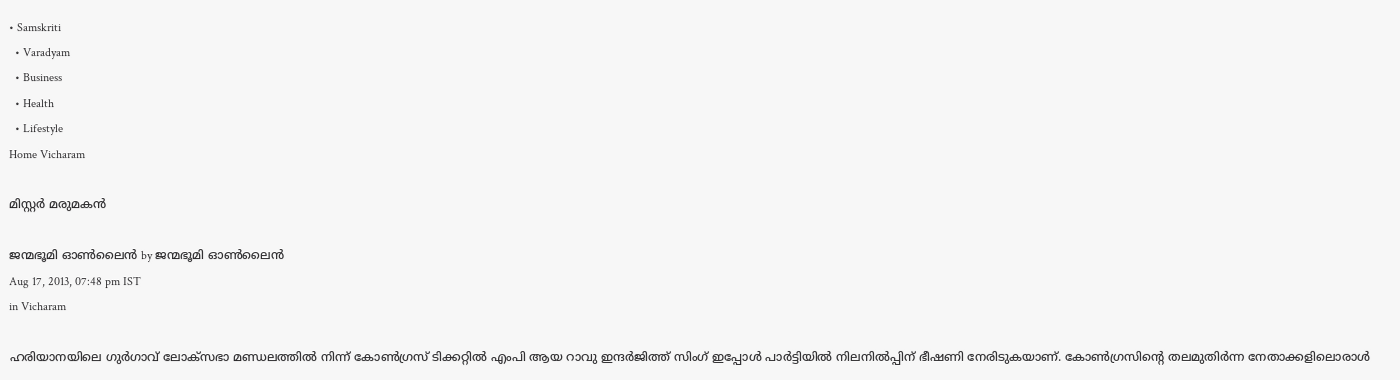• Samskriti
  • Varadyam
  • Business
  • Health
  • Lifestyle
Home Vicharam

മിസ്റ്റര്‍ മരുമകന്‍

ജന്മഭൂമി ഓണ്‍ലൈന്‍ by ജന്മഭൂമി ഓണ്‍ലൈന്‍
Aug 17, 2013, 07:48 pm IST
in Vicharam

ഹരിയാനയിലെ ഗുര്‍ഗാവ്‌ ലോക്സഭാ മണ്ഡലത്തില്‍ നിന്ന്‌ കോണ്‍ഗ്രസ്‌ ടിക്കറ്റില്‍ എംപി ആയ റാവു ഇന്ദര്‍ജിത്ത്‌ സിംഗ്‌ ഇപ്പോള്‍ പാര്‍ട്ടിയില്‍ നിലനില്‍പ്പിന്‌ ഭീഷണി നേരിടുകയാണ്‌. കോണ്‍ഗ്രസിന്റെ തലമുതിര്‍ന്ന നേതാക്കളിലൊരാള്‍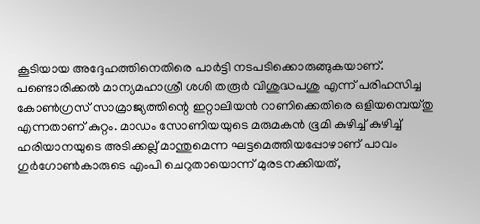കൂടിയായ അദ്ദേഹത്തിനെതിരെ പാര്‍ട്ടി നടപടിക്കൊരുങ്ങുകയാണ്‌.
പണ്ടൊരിക്കല്‍ മാന്യമഹാശ്രീ ശശി തരൂര്‍ വിശുദ്ധപശു എന്ന്‌ പരിഹസിച്ച കോണ്‍ഗ്രസ്‌ സാമ്രാജ്യത്തിന്റെ ഇറ്റാലിയന്‍ റാണിക്കെതിരെ ഒളിയമ്പെയ്തു എന്നതാണ്‌ കുറ്റം. മാഡം സോണിയയുടെ മരുമകന്‍ ഭൂമി കുഴിച്ച്‌ കുഴിച്ച്‌ ഹരിയാനയുടെ അടിക്കല്ല്‌ മാന്തുമെന്ന ഘട്ടമെത്തിയപ്പോഴാണ്‌ പാവം ഗുര്‍ഗോണ്‍കാരുടെ എംപി ചെറുതായൊന്ന്‌ മുരടനക്കിയത്‌,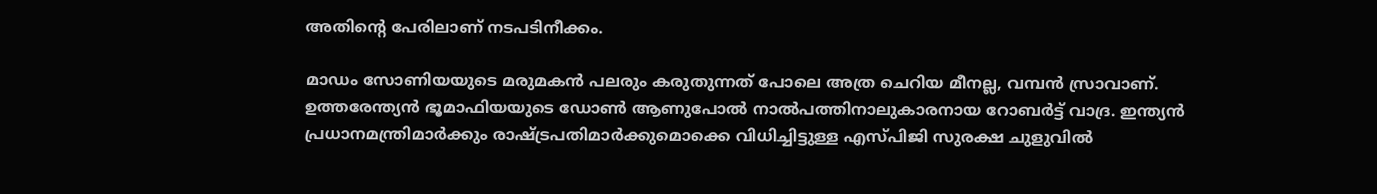അതിന്റെ പേരിലാണ്‌ നടപടിനീക്കം.

മാഡം സോണിയയുടെ മരുമകന്‍ പലരും കരുതുന്നത്‌ പോലെ അത്ര ചെറിയ മീനല്ല, വമ്പന്‍ സ്രാവാണ്‌. ഉത്തരേന്ത്യന്‍ ഭൂമാഫിയയുടെ ഡോണ്‍ ആണുപോല്‍ നാല്‍പത്തിനാലുകാരനായ റോബര്‍ട്ട്‌ വാദ്ര. ഇന്ത്യന്‍ പ്രധാനമന്ത്രിമാര്‍ക്കും രാഷ്‌ട്രപതിമാര്‍ക്കുമൊക്കെ വിധിച്ചിട്ടുള്ള എസ്പിജി സുരക്ഷ ചുളുവില്‍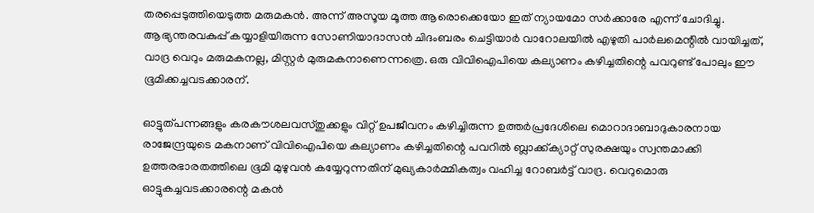തരപ്പെടുത്തിയെടുത്ത മരുമകന്‍. അന്ന്‌ അസൂയ മൂത്ത ആരൊക്കെയോ ഇത്‌ ന്യായമോ സര്‍ക്കാരേ എന്ന്‌ ചോദിച്ചു. ആഭ്യന്തരവകുപ്പ്‌ കയ്യാളിയിരുന്ന സോണിയാദാസന്‍ ചിദംബരം ചെട്ടിയാര്‍ വാറോലയില്‍ എഴുതി പാര്‍ലമെന്റില്‍ വായിച്ചത്‌, വാദ്ര വെറും മരുമകനല്ല, മിസ്റ്റര്‍ മുരുമകനാണെന്നത്രെ. ഒരു വിവിഐപിയെ കല്യാണം കഴിച്ചതിന്റെ പവറുണ്ട്‌ പോലും ഈ ഭൂമിക്കച്ചവടക്കാരന്‌.

ഓട്ടുത്പന്നങ്ങളും കരകൗശലവസ്തുക്കളും വിറ്റ്‌ ഉപജീവനം കഴിച്ചിരുന്ന ഉത്തര്‍പ്രദേശിലെ മൊറാദാബാദുകാരനായ രാജേന്ദ്രയുടെ മകനാണ്‌ വിവിഐപിയെ കല്യാണം കഴിച്ചതിന്റെ പവറില്‍ ബ്ലാക്ക്ക്യാറ്റ്‌ സുരക്ഷയും സ്വന്തമാക്കി ഉത്തരഭാരതത്തിലെ ഭൂമി മുഴുവന്‍ കയ്യേറുന്നതിന്‌ മുഖ്യകാര്‍മ്മികത്വം വഹിച്ച റോബര്‍ട്ട്‌ വാദ്ര. വെറുമൊരു ഓട്ടുകച്ചവടക്കാരന്റെ മകന്‍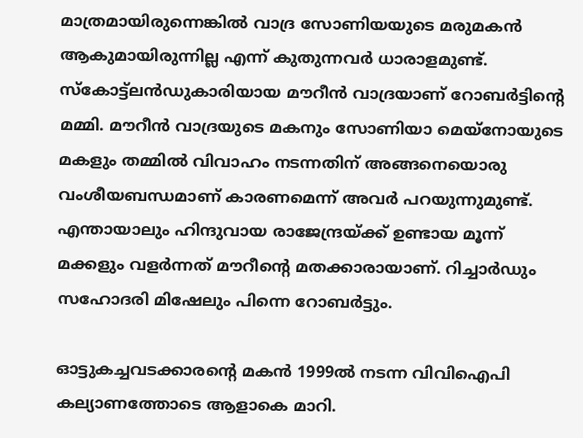മാത്രമായിരുന്നെങ്കില്‍ വാദ്ര സോണിയയുടെ മരുമകന്‍ ആകുമായിരുന്നില്ല എന്ന്‌ കുതുന്നവര്‍ ധാരാളമുണ്ട്‌. സ്കോട്ട്ലന്‍ഡുകാരിയായ മൗറീന്‍ വാദ്രയാണ്‌ റോബര്‍ട്ടിന്റെ മമ്മി. മൗറീന്‍ വാദ്രയുടെ മകനും സോണിയാ മെയ്നോയുടെ മകളും തമ്മില്‍ വിവാഹം നടന്നതിന്‌ അങ്ങനെയൊരു വംശീയബന്ധമാണ്‌ കാരണമെന്ന്‌ അവര്‍ പറയുന്നുമുണ്ട്‌. എന്തായാലും ഹിന്ദുവായ രാജേന്ദ്രയ്‌ക്ക്‌ ഉണ്ടായ മൂന്ന്‌ മക്കളും വളര്‍ന്നത്‌ മൗറീന്റെ മതക്കാരായാണ്‌. റിച്ചാര്‍ഡും സഹോദരി മിഷേലും പിന്നെ റോബര്‍ട്ടും.

ഓട്ടുകച്ചവടക്കാരന്റെ മകന്‍ 1999ല്‍ നടന്ന വിവിഐപി കല്യാണത്തോടെ ആളാകെ മാറി.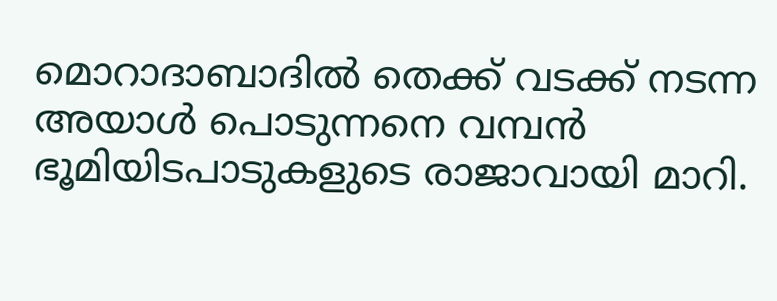മൊറാദാബാദില്‍ തെക്ക്‌ വടക്ക്‌ നടന്ന അയാള്‍ പൊടുന്നനെ വമ്പന്‍ ഭൂമിയിടപാടുകളുടെ രാജാവായി മാറി.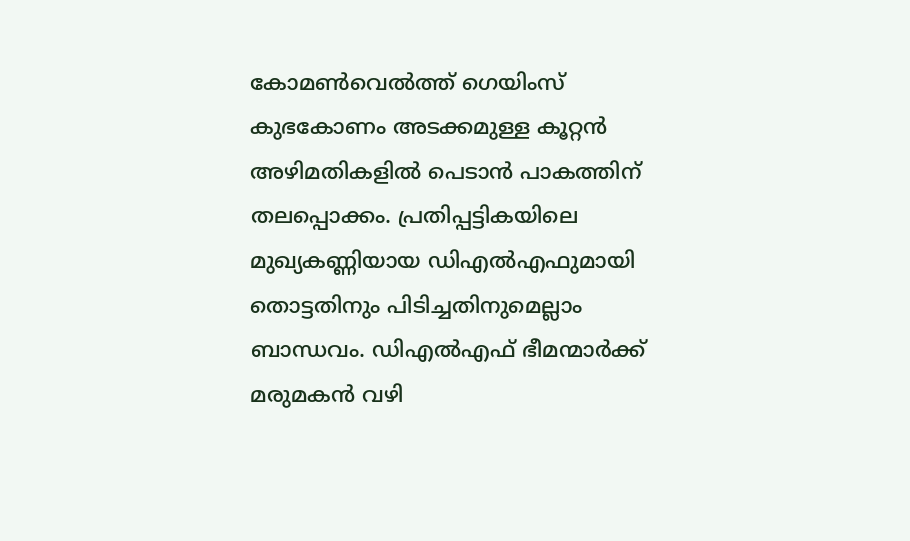കോമണ്‍വെല്‍ത്ത്‌ ഗെയിംസ്‌ കുഭകോണം അടക്കമുള്ള കൂറ്റന്‍ അഴിമതികളില്‍ പെടാന്‍ പാകത്തിന്‌ തലപ്പൊക്കം. പ്രതിപ്പട്ടികയിലെ മുഖ്യകണ്ണിയായ ഡിഎല്‍എഫുമായി തൊട്ടതിനും പിടിച്ചതിനുമെല്ലാം ബാന്ധവം. ഡിഎല്‍എഫ്‌ ഭീമന്മാര്‍ക്ക്‌ മരുമകന്‍ വഴി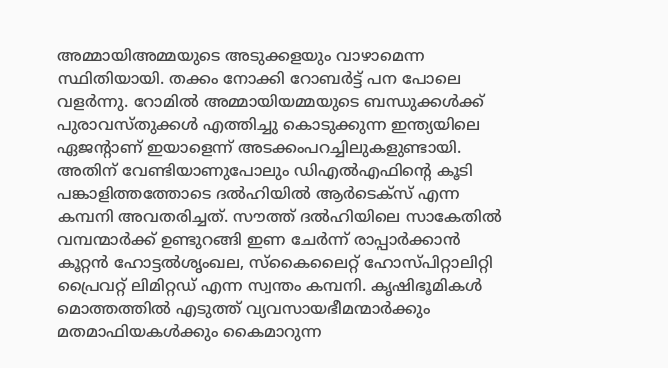അമ്മായിഅമ്മയുടെ അടുക്കളയും വാഴാമെന്ന സ്ഥിതിയായി. തക്കം നോക്കി റോബര്‍ട്ട്‌ പന പോലെ വളര്‍ന്നു. റോമില്‍ അമ്മായിയമ്മയുടെ ബന്ധുക്കള്‍ക്ക്‌ പുരാവസ്തുക്കള്‍ എത്തിച്ചു കൊടുക്കുന്ന ഇന്ത്യയിലെ ഏജന്റാണ്‌ ഇയാളെന്ന്‌ അടക്കംപറച്ചിലുകളുണ്ടായി. അതിന്‌ വേണ്ടിയാണുപോലും ഡിഎല്‍എഫിന്റെ കൂടി പങ്കാളിത്തത്തോടെ ദല്‍ഹിയില്‍ ആര്‍ടെക്സ്‌ എന്ന കമ്പനി അവതരിച്ചത്‌. സൗത്ത്‌ ദല്‍ഹിയിലെ സാകേതില്‍ വമ്പന്മാര്‍ക്ക്‌ ഉണ്ടുറങ്ങി ഇണ ചേര്‍ന്ന്‌ രാപ്പാര്‍ക്കാന്‍ കൂറ്റന്‍ ഹോട്ടല്‍ശൃംഖല, സ്കൈലൈറ്റ്‌ ഹോസ്പിറ്റാലിറ്റി പ്രൈവറ്റ്‌ ലിമിറ്റഡ്‌ എന്ന സ്വന്തം കമ്പനി. കൃഷിഭൂമികള്‍ മൊത്തത്തില്‍ എടുത്ത്‌ വ്യവസായഭീമന്മാര്‍ക്കും മതമാഫിയകള്‍ക്കും കൈമാറുന്ന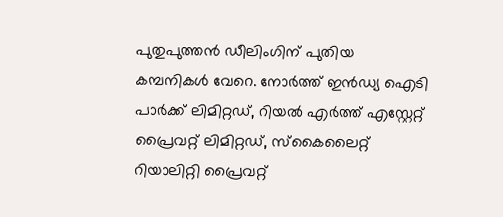പുതുപുത്തന്‍ ഡീലിംഗിന്‌ പുതിയ കമ്പനികള്‍ വേറെ. നോര്‍ത്ത്‌ ഇന്‍ഡ്യ ഐടി പാര്‍ക്ക്‌ ലിമിറ്റഡ്‌, റിയല്‍ എര്‍ത്ത്‌ എസ്റ്റേറ്റ്‌ പ്രൈവറ്റ്‌ ലിമിറ്റഡ്‌, സ്കൈലൈറ്റ്‌ റിയാലിറ്റി പ്രൈവറ്റ്‌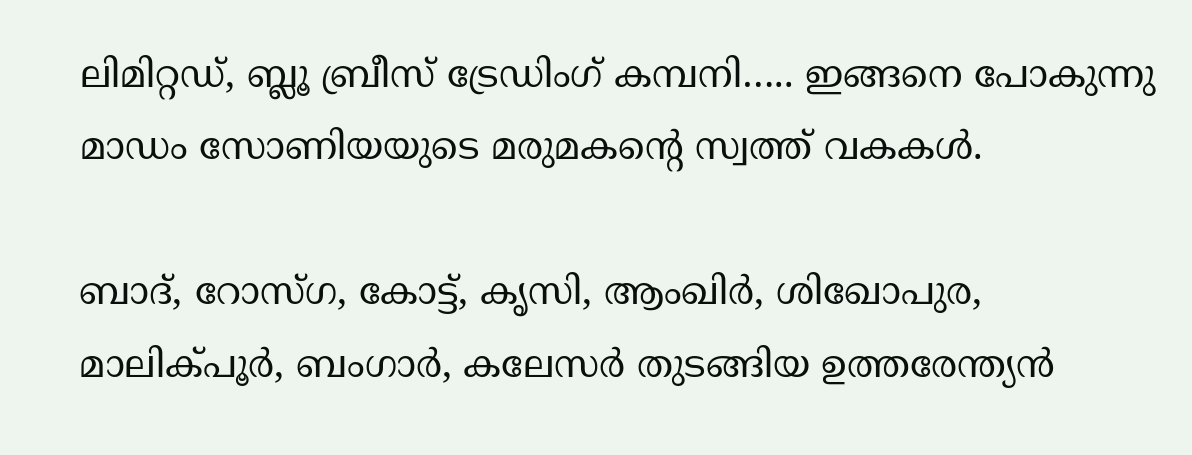ലിമിറ്റഡ്‌, ബ്ലൂ ബ്രീസ്‌ ട്രേഡിംഗ്‌ കമ്പനി….. ഇങ്ങനെ പോകുന്നു മാഡം സോണിയയുടെ മരുമകന്റെ സ്വത്ത്‌ വകകള്‍.

ബാദ്‌, റോസ്ഗ, കോട്ട്‌, കൃസി, ആംഖിര്‍, ശിഖോപുര, മാലിക്പൂര്‍, ബംഗാര്‍, കലേസര്‍ തുടങ്ങിയ ഉത്തരേന്ത്യന്‍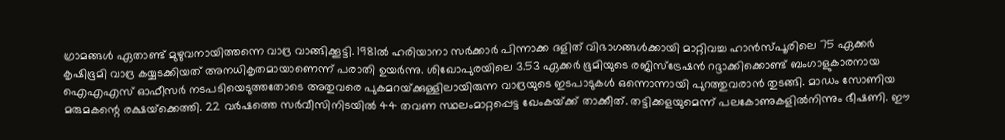ഗ്രാമങ്ങള്‍ ഏതാണ്ട്‌ മുഴുവനായിത്തന്നെ വാദ്ര വാങ്ങിക്കൂട്ടി. 1981ല്‍ ഹരിയാനാ സര്‍ക്കാര്‍ പിന്നാക്ക ദളിത്‌ വിഭാഗങ്ങള്‍ക്കായി മാറ്റിവച്ച ഹാന്‍സ്പൂരിലെ 75 ഏക്കര്‍ കൃഷിഭൂമി വാദ്ര കയ്യടക്കിയത്‌ അനധികൃതമായാണെന്ന്‌ പരാതി ഉയര്‍ന്നു. ശിഖോപുരയിലെ 3.53 ഏക്കര്‍ ഭൂമിയുടെ രജിസ്ട്രേഷന്‍ റദ്ദാക്കിക്കൊണ്ട്‌ ബംഗാളുകാരനായ ഐഎഎസ്‌ ഓഫീസര്‍ നടപടിയെടുത്തതോടെ അതുവരെ പുകമറയ്‌ക്കുള്ളിലായിരുന്ന വാദ്രയുടെ ഇടപാടുകള്‍ ഒന്നൊന്നായി പുറത്തുവരാന്‍ തുടങ്ങി. മാഡം സോണിയ മരുമകന്റെ രക്ഷയ്‌ക്കെത്തി. 22 വര്‍ഷത്തെ സര്‍വീസിനിടയില്‍ 44 തവണ സ്ഥലംമാറ്റപ്പെട്ട ഖേംകയ്‌ക്ക്‌ താക്കീത്‌. തട്ടിക്കളയുമെന്ന്‌ പലകോണുകളില്‍നിന്നും ഭീഷണി. ഈ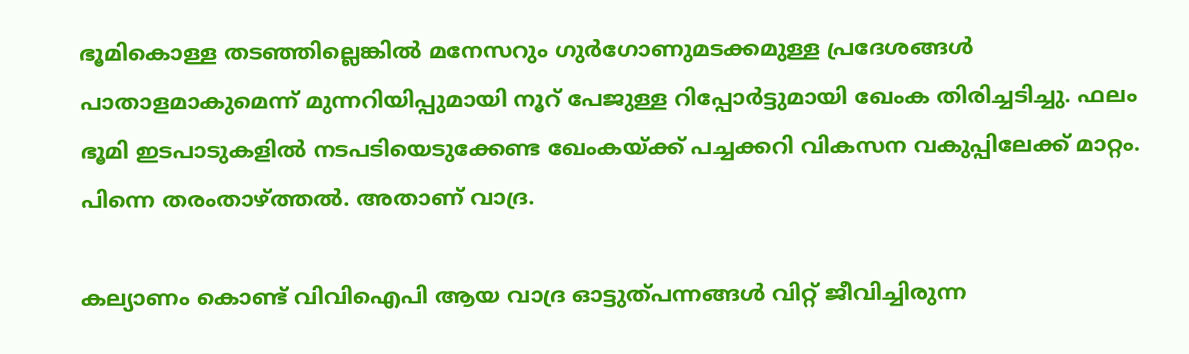ഭൂമികൊള്ള തടഞ്ഞില്ലെങ്കില്‍ മനേസറും ഗുര്‍ഗോണുമടക്കമുള്ള പ്രദേശങ്ങള്‍ പാതാളമാകുമെന്ന്‌ മുന്നറിയിപ്പുമായി നൂറ്‌ പേജുള്ള റിപ്പോര്‍ട്ടുമായി ഖേംക തിരിച്ചടിച്ചു. ഫലം ഭൂമി ഇടപാടുകളില്‍ നടപടിയെടുക്കേണ്ട ഖേംകയ്‌ക്ക്‌ പച്ചക്കറി വികസന വകുപ്പിലേക്ക്‌ മാറ്റം. പിന്നെ തരംതാഴ്‌ത്തല്‍. അതാണ്‌ വാദ്ര.

കല്യാണം കൊണ്ട്‌ വിവിഐപി ആയ വാദ്ര ഓട്ടുത്പന്നങ്ങള്‍ വിറ്റ്‌ ജീവിച്ചിരുന്ന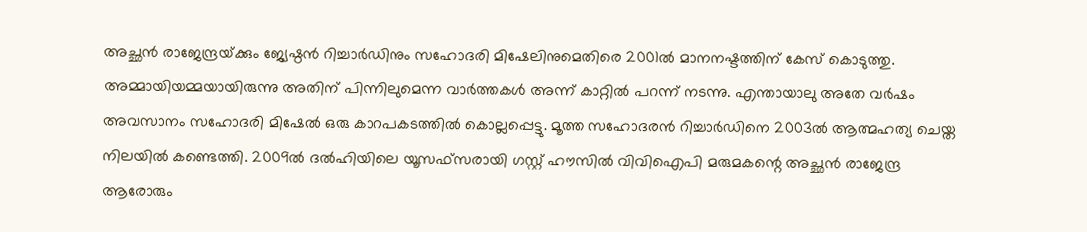അച്ഛന്‍ രാജേന്ദ്രയ്‌ക്കും ജ്യേഷ്ഠന്‍ റിച്ചാര്‍ഡിനും സഹോദരി മിഷേലിനുമെതിരെ 2001ല്‍ മാനനഷ്ടത്തിന്‌ കേസ്‌ കൊടുത്തു. അമ്മായിയമ്മയായിരുന്നു അതിന്‌ പിന്നിലുമെന്ന വാര്‍ത്തകള്‍ അന്ന്‌ കാറ്റില്‍ പറന്ന്‌ നടന്നു. എന്തായാലു അതേ വര്‍ഷം അവസാനം സഹോദരി മിഷേല്‍ ഒരു കാറപകടത്തില്‍ കൊല്ലപ്പെട്ടു. മൂത്ത സഹോദരന്‍ റിച്ചാര്‍ഡിനെ 2003ല്‍ ആത്മഹത്യ ചെയ്ത നിലയില്‍ കണ്ടെത്തി. 2009ല്‍ ദല്‍ഹിയിലെ യൂസഫ്സരായി ഗസ്റ്റ്‌ ഹൗസില്‍ വിവിഐപി മരുമകന്റെ അച്ഛന്‍ രാജേന്ദ്ര ആരോരും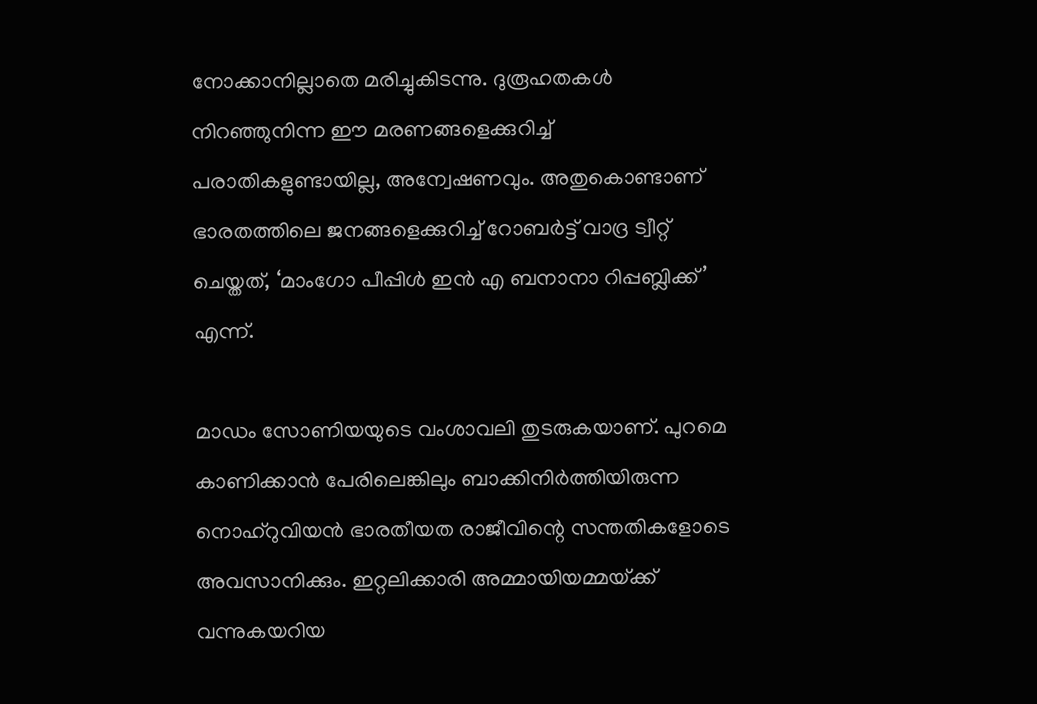നോക്കാനില്ലാതെ മരിച്ചുകിടന്നു. ദുരൂഹതകള്‍ നിറഞ്ഞുനിന്ന ഈ മരണങ്ങളെക്കുറിച്ച്‌ പരാതികളുണ്ടായില്ല, അന്വേഷണവും. അതുകൊണ്ടാണ്‌ ഭാരതത്തിലെ ജനങ്ങളെക്കുറിച്ച്‌ റോബര്‍ട്ട്‌ വാദ്ര ട്വീറ്റ്‌ ചെയ്തത്‌, ‘മാംഗോ പീപ്പിള്‍ ഇന്‍ എ ബനാനാ റിപ്പബ്ലിക്ക്‌’ എന്ന്‌.

മാഡം സോണിയയുടെ വംശാവലി തുടരുകയാണ്‌. പുറമെ കാണിക്കാന്‍ പേരിലെങ്കിലും ബാക്കിനിര്‍ത്തിയിരുന്ന നൊഹ്‌റുവിയന്‍ ഭാരതീയത രാജീവിന്റെ സന്തതികളോടെ അവസാനിക്കും. ഇറ്റലിക്കാരി അമ്മായിയമ്മയ്‌ക്ക്‌ വന്നുകയറിയ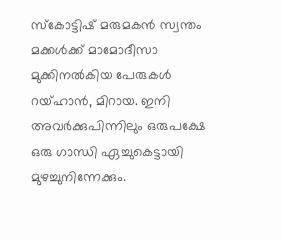സ്കോട്ടിഷ്‌ മരുമകന്‍ സ്വന്തം മക്കള്‍ക്ക്‌ മാമോദീസാ മുക്കിനല്‍കിയ പേരുകള്‍ റയ്ഹാന്‍, മിറായ. ഇനി അവര്‍ക്കുപിന്നിലും ഒരുപക്ഷേ ഒരു ഗാന്ധി ഏച്ചുകെട്ടായി മുഴച്ചുനിന്നേക്കും.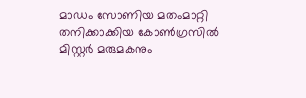മാഡം സോണിയ മതംമാറ്റി തനിക്കാക്കിയ കോണ്‍ഗ്രസില്‍ മിസ്റ്റര്‍ മരുമകനും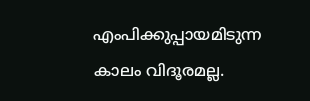എംപിക്കുപ്പായമിടുന്ന കാലം വിദൂരമല്ല.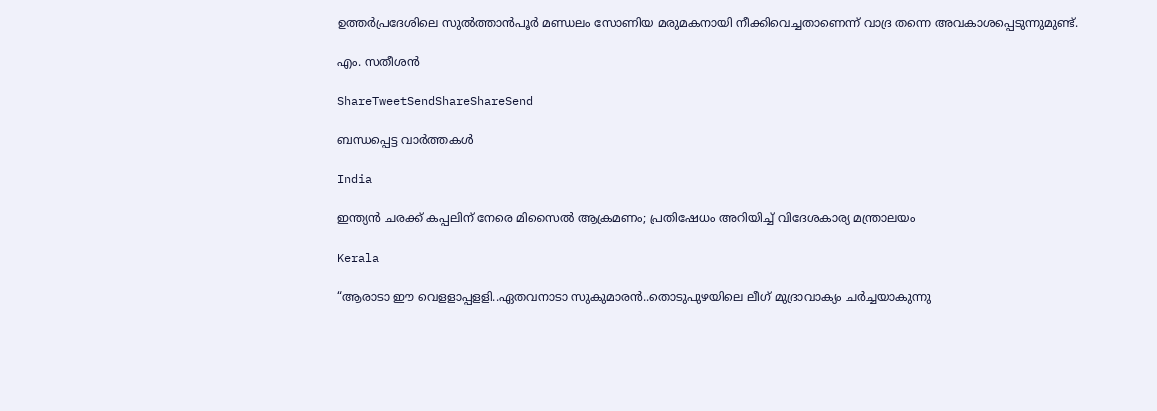ഉത്തര്‍പ്രദേശിലെ സുല്‍ത്താന്‍പൂര്‍ മണ്ഡലം സോണിയ മരുമകനായി നീക്കിവെച്ചതാണെന്ന്‌ വാദ്ര തന്നെ അവകാശപ്പെടുന്നുമുണ്ട്‌.

എം. സതീശന്‍

ShareTweetSendShareShareSend

ബന്ധപ്പെട്ട വാര്‍ത്തകള്‍

India

ഇന്ത്യൻ ചരക്ക് കപ്പലിന് നേരെ മിസൈൽ ആക്രമണം; പ്രതിഷേധം അറിയിച്ച് വിദേശകാര്യ മന്ത്രാലയം

Kerala

“ആരാടാ ഈ വെളളാപ്പളളി..ഏതവനാടാ സുകുമാരൻ..തൊടുപുഴയിലെ ലീഗ് മുദ്രാവാക്യം ചര്‍ച്ചയാകുന്നു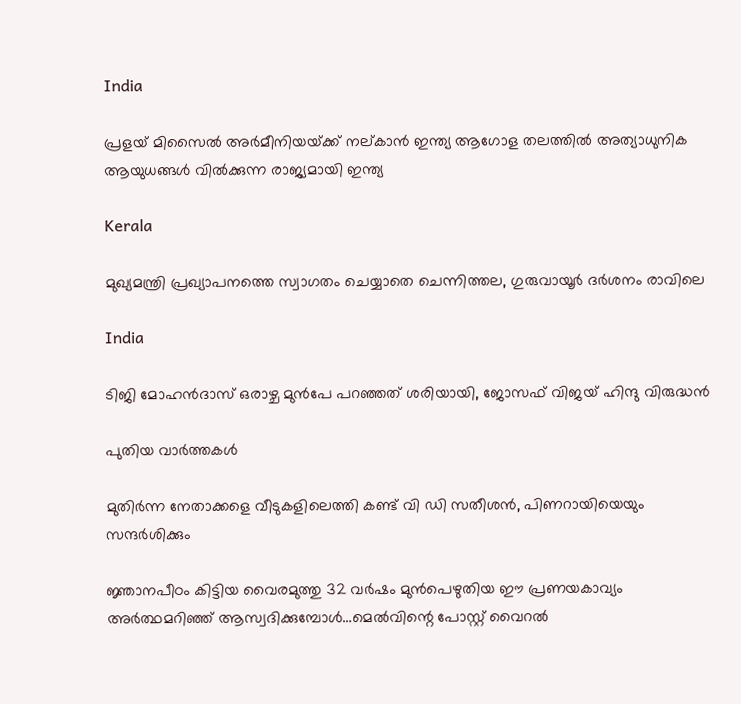India

പ്രളയ് മിസൈല്‍ അര്‍മീനിയയ്‌ക്ക് നല‍്കാന്‍ ഇന്ത്യ ആഗോള തലത്തില്‍ അത്യാധുനിക ആയുധങ്ങള്‍ വില്‍ക്കുന്ന രാജ്യമായി ഇന്ത്യ

Kerala

മുഖ്യമന്ത്രി പ്രഖ്യാപനത്തെ സ്വാഗതം ചെയ്യാതെ ചെന്നിത്തല, ഗുരുവായൂര്‍ ദര്‍ശനം രാവിലെ

India

ടിജി മോഹന്‍ദാസ് ഒരാഴ്ച മുന്‍പേ പറഞ്ഞത് ശരിയായി, ജോസഫ് വിജയ് ഹിന്ദു വിരുദ്ധന്‍

പുതിയ വാര്‍ത്തകള്‍

മുതിര്‍ന്ന നേതാക്കളെ വീടുകളിലെത്തി കണ്ട് വി ഡി സതീശന്‍, പിണറായിയെയും സന്ദര്‍ശിക്കും

ജ്ഞാനപീഠം കിട്ടിയ വൈരമുത്തു 32 വര്‍ഷം മുന്‍പെഴുതിയ ഈ പ്രണയകാവ്യം അര്‍ത്ഥമറിഞ്ഞ് ആസ്വദിക്കുമ്പോള്‍…മെല്‍വിന്റെ പോസ്റ്റ് വൈറല്‍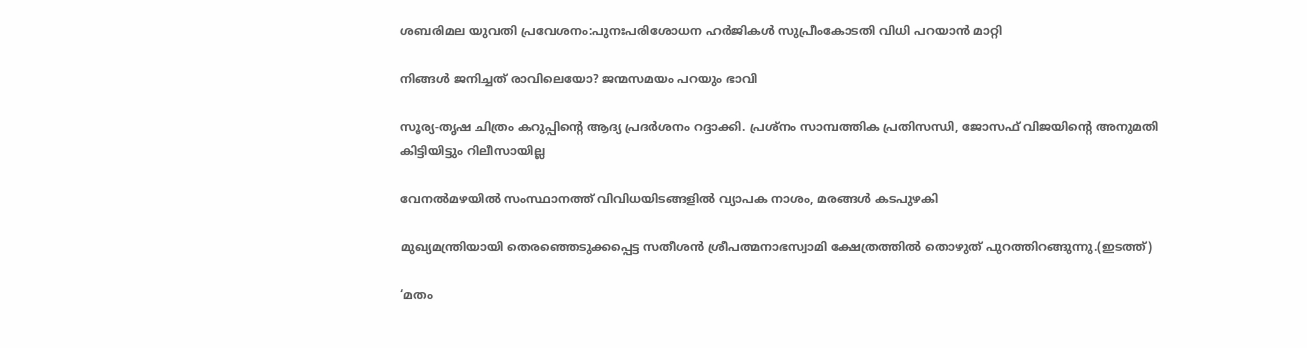ശബരിമല യുവതി പ്രവേശനം:പുനഃപരിശോധന ഹര്‍ജികള്‍ സുപ്രീംകോടതി വിധി പറയാന്‍ മാറ്റി

നിങ്ങൾ ജനിച്ചത് രാവിലെയോ? ജന്മസമയം പറയും ഭാവി

സൂര്യ-തൃഷ ചിത്രം കറുപ്പിന്റെ ആദ്യ പ്രദർശനം റദ്ദാക്കി. പ്രശ്നം സാമ്പത്തിക പ്രതിസന്ധി, ജോസഫ് വിജയിന്റെ അനുമതി കിട്ടിയിട്ടും റിലീസായില്ല

വേനല്‍മഴയില്‍ സംസ്ഥാനത്ത് വിവിധയിടങ്ങളില്‍ വ്യാപക നാശം, മരങ്ങള്‍ കടപുഴകി

മുഖ്യമന്ത്രിയായി തെരഞ്ഞെടുക്കപ്പെട്ട സതീശന്‍ ശ്രീപത്മനാഭസ്വാമി ക്ഷേത്രത്തില്‍ തൊഴുത് പുറത്തിറങ്ങുന്നു.(ഇടത്ത്)

‘മതം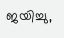ജയിച്ചു,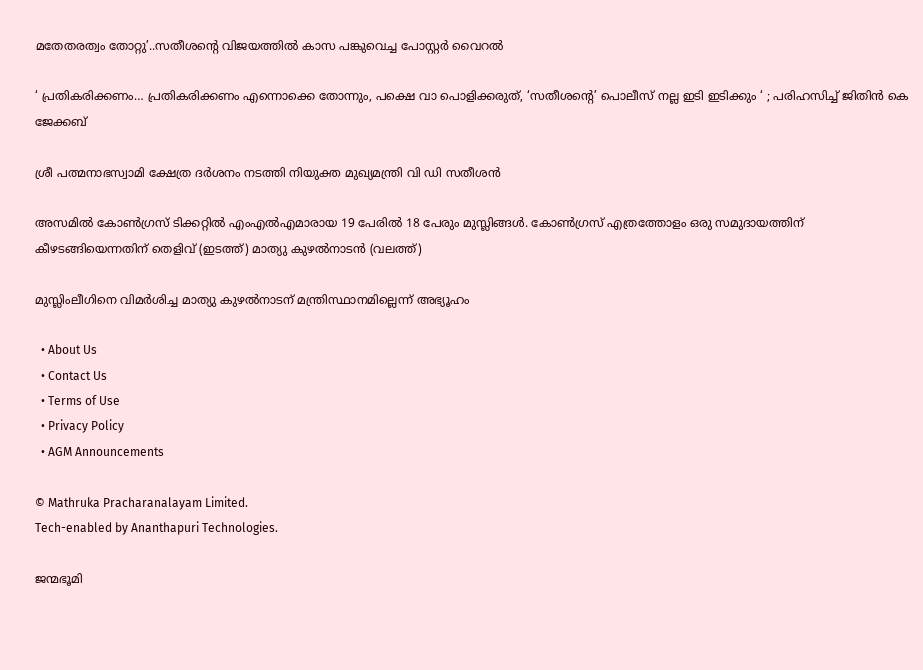മതേതരത്വം തോറ്റു’..സതീശന്റെ വിജയത്തില്‍ കാസ പങ്കുവെച്ച പോസ്റ്റര്‍ വൈറല്‍

‘ പ്രതികരിക്കണം… പ്രതികരിക്കണം എന്നൊക്കെ തോന്നും, പക്ഷെ വാ പൊളിക്കരുത്, ‘സതീശന്റെ’ പൊലീസ് നല്ല ഇടി ഇടിക്കും ‘ ; പരിഹസിച്ച് ജിതിൻ കെ ജേക്കബ്

ശ്രീ പത്മനാഭസ്വാമി ക്ഷേത്ര ദര്‍ശനം നടത്തി നിയുക്ത മുഖ്യമന്ത്രി വി ഡി സതീശന്‍

അസമില്‍ കോണ്‍ഗ്രസ് ടിക്കറ്റില്‍ എംഎല്‍എമാരായ 19 പേരില്‍ 18 പേരും മുസ്ലിങ്ങള്‍. കോണ്‍ഗ്രസ് എത്രത്തോളം ഒരു സമുദായത്തിന് കീഴടങ്ങിയെന്നതിന് തെളിവ് (ഇടത്ത്) മാത്യു കുഴല്‍നാടന്‍ (വലത്ത്)

മുസ്ലിംലീഗിനെ വിമര്‍ശിച്ച മാത്യു കുഴല്‍നാടന് മന്ത്രിസ്ഥാനമില്ലെന്ന് അഭ്യൂഹം

  • About Us
  • Contact Us
  • Terms of Use
  • Privacy Policy
  • AGM Announcements

© Mathruka Pracharanalayam Limited.
Tech-enabled by Ananthapuri Technologies.

ജന്മഭൂമി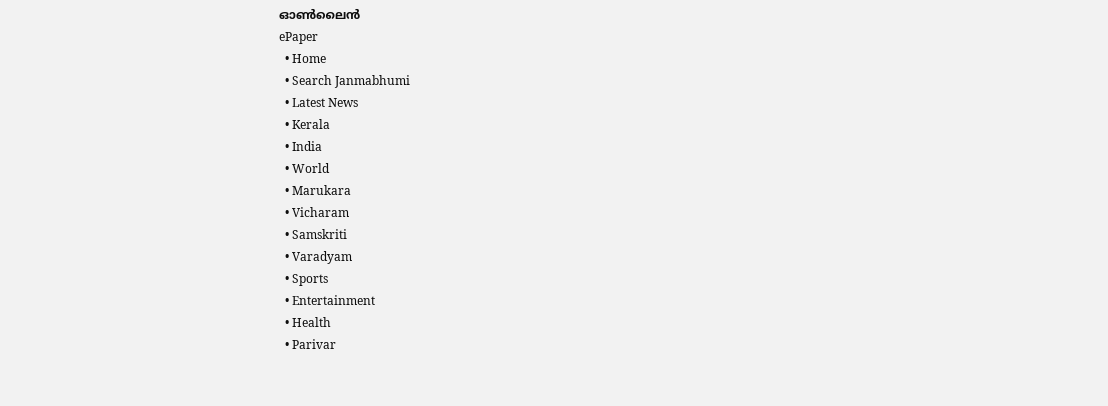ഓണ്‍ലൈന്‍
ePaper
  • Home
  • Search Janmabhumi
  • Latest News
  • Kerala
  • India
  • World
  • Marukara
  • Vicharam
  • Samskriti
  • Varadyam
  • Sports
  • Entertainment
  • Health
  • Parivar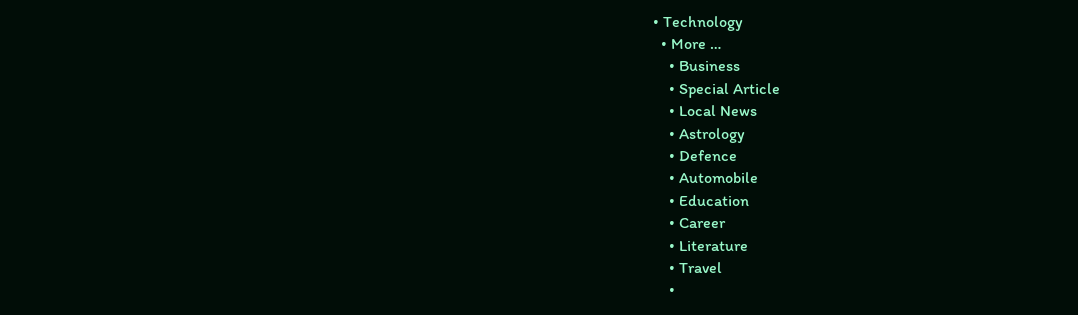• Technology
  • More …
    • Business
    • Special Article
    • Local News
    • Astrology
    • Defence
    • Automobile
    • Education
    • Career
    • Literature
    • Travel
    •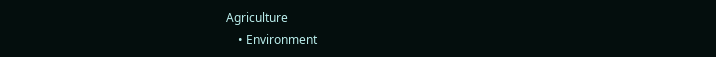Agriculture
    • Environment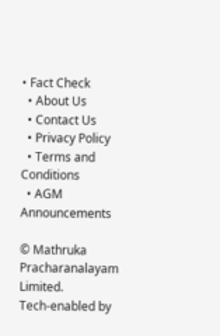• Fact Check
  • About Us
  • Contact Us
  • Privacy Policy
  • Terms and Conditions
  • AGM Announcements

© Mathruka Pracharanalayam Limited.
Tech-enabled by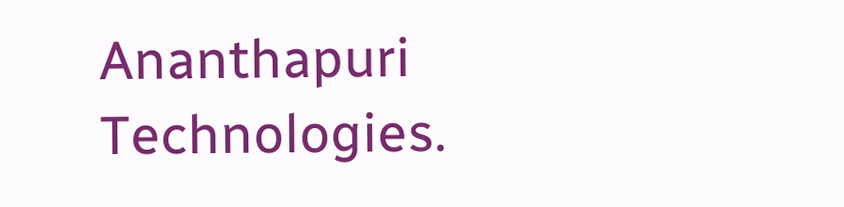Ananthapuri Technologies.